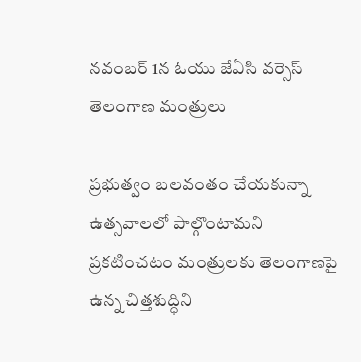నవంబర్ 1న ఓయు జేఏసి వర్సెస్ తెలంగాణ మంత్రులు

ప్రభుత్వం బలవంతం చేయకున్నా ఉత్సవాలలో పాల్గొంటామని ప్రకటించటం మంత్రులకు తెలంగాణపై ఉన్న చిత్తశుద్ధిని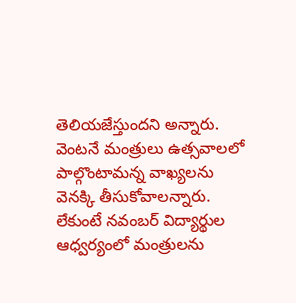తెలియజేస్తుందని అన్నారు. వెంటనే మంత్రులు ఉత్సవాలలో పాల్గొంటామన్న వాఖ్యలను వెనక్కి తీసుకోవాలన్నారు. లేకుంటే నవంబర్ విద్యార్థుల ఆధ్వర్యంలో మంత్రులను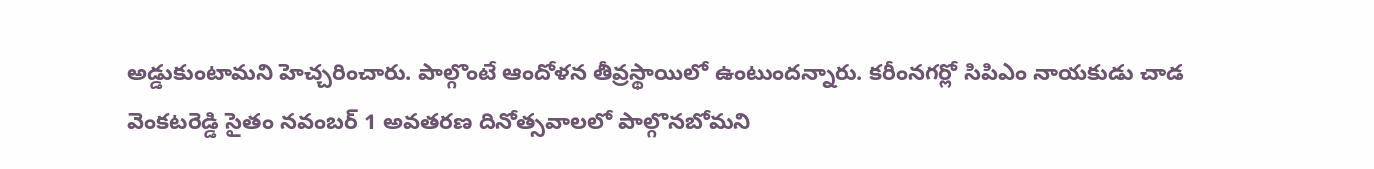అడ్డుకుంటామని హెచ్చరించారు. పాల్గొంటే ఆందోళన తీవ్రస్థాయిలో ఉంటుందన్నారు. కరీంనగర్లో సిపిఎం నాయకుడు చాడ వెంకటరెడ్డి సైతం నవంబర్ 1 అవతరణ దినోత్సవాలలో పాల్గొనబోమని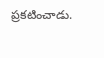ప్రకటించాడు.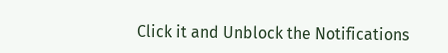Click it and Unblock the Notifications